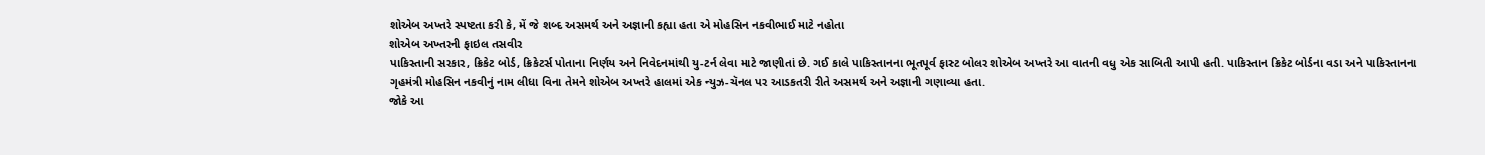શોએબ અખ્તરે સ્પષ્ટતા કરી કે, મેં જે શબ્દ અસમર્થ અને અજ્ઞાની કહ્યા હતા એ મોહસિન નકવીભાઈ માટે નહોતા
શોએબ અખ્તરની ફાઇલ તસવીર
પાકિસ્તાની સરકાર, ક્રિકેટ બોર્ડ, ક્રિકેટર્સ પોતાના નિર્ણય અને નિવેદનમાંથી યુ-ટર્ન લેવા માટે જાણીતાં છે. ગઈ કાલે પાકિસ્તાનના ભૂતપૂર્વ ફાસ્ટ બોલર શોએબ અખ્તરે આ વાતની વધુ એક સાબિતી આપી હતી. પાકિસ્તાન ક્રિકેટ બોર્ડના વડા અને પાકિસ્તાનના ગૃહમંત્રી મોહસિન નકવીનું નામ લીધા વિના તેમને શોએબ અખ્તરે હાલમાં એક ન્યુઝ-ચૅનલ પર આડકતરી રીતે અસમર્થ અને અજ્ઞાની ગણાવ્યા હતા.
જોકે આ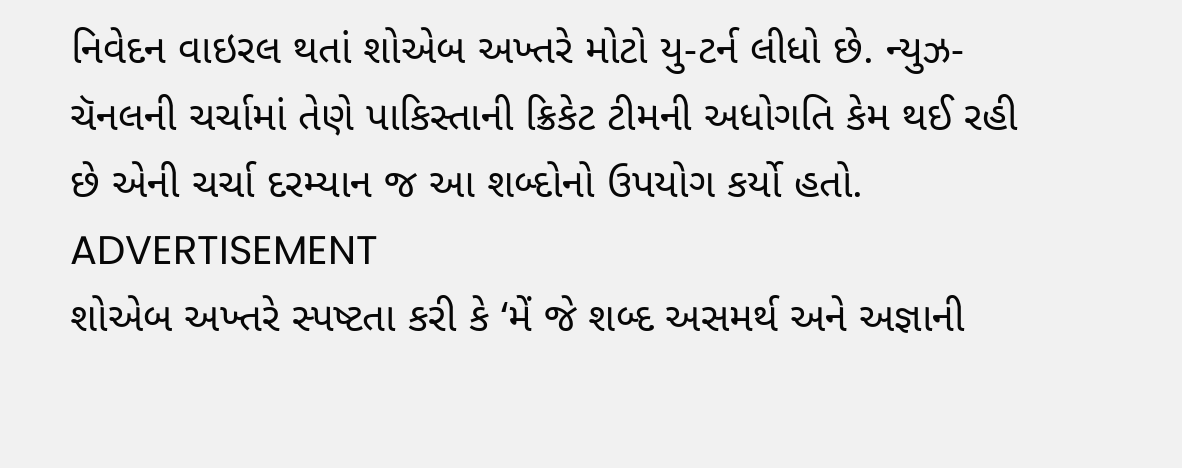નિવેદન વાઇરલ થતાં શોએબ અખ્તરે મોટો યુ-ટર્ન લીધો છે. ન્યુઝ-ચૅનલની ચર્ચામાં તેણે પાકિસ્તાની ક્રિકેટ ટીમની અધોગતિ કેમ થઈ રહી છે એની ચર્ચા દરમ્યાન જ આ શબ્દોનો ઉપયોગ કર્યો હતો.
ADVERTISEMENT
શોએબ અખ્તરે સ્પષ્ટતા કરી કે ‘મેં જે શબ્દ અસમર્થ અને અજ્ઞાની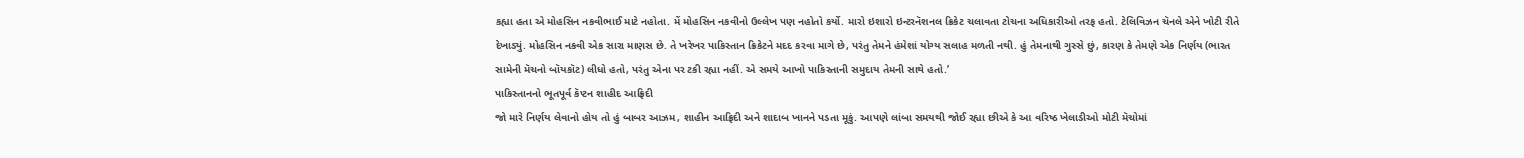કહ્યા હતા એ મોહસિન નકવીભાઈ માટે નહોતા. મેં મોહસિન નકવીનો ઉલ્લેખ પણ નહોતો કર્યો. મારો ઇશારો ઇન્ટરનૅશનલ ક્રિકેટ ચલાવતા ટોચના અધિકારીઓ તરફ હતો. ટેલિવિઝન ચૅનલે એને ખોટી રીતે દેખાડ્યું. મોહસિન નકવી એક સારા માણસ છે. તે ખરેખર પાકિસ્તાન ક્રિકેટને મદદ કરવા માગે છે, પરંતુ તેમને હંમેશાં યોગ્ય સલાહ મળતી નથી. હું તેમનાથી ગુસ્સે છું, કારણ કે તેમણે એક નિર્ણય (ભારત સામેની મૅચનો બૉયકૉટ) લીધો હતો, પરંતુ એના પર ટકી રહ્યા નહીં. એ સમયે આખો પાકિસ્તાની સમુદાય તેમની સાથે હતો.’
પાકિસ્તાનનો ભૂતપૂર્વ કૅપ્ટન શાહીદ આફ્રિદી
જો મારે નિર્ણય લેવાનો હોય તો હું બાબર આઝમ, શાહીન આફ્રિદી અને શાદાબ ખાનને પડતા મૂકું. આપણે લાંબા સમયથી જોઈ રહ્યા છીએ કે આ વરિષ્ઠ ખેલાડીઓ મોટી મૅચોમાં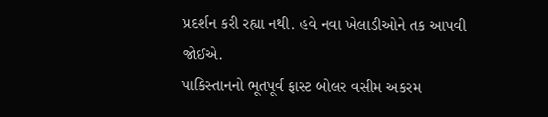પ્રદર્શન કરી રહ્યા નથી. હવે નવા ખેલાડીઓને તક આપવી જોઈએ.
પાકિસ્તાનનો ભૂતપૂર્વ ફાસ્ટ બોલર વસીમ અકરમ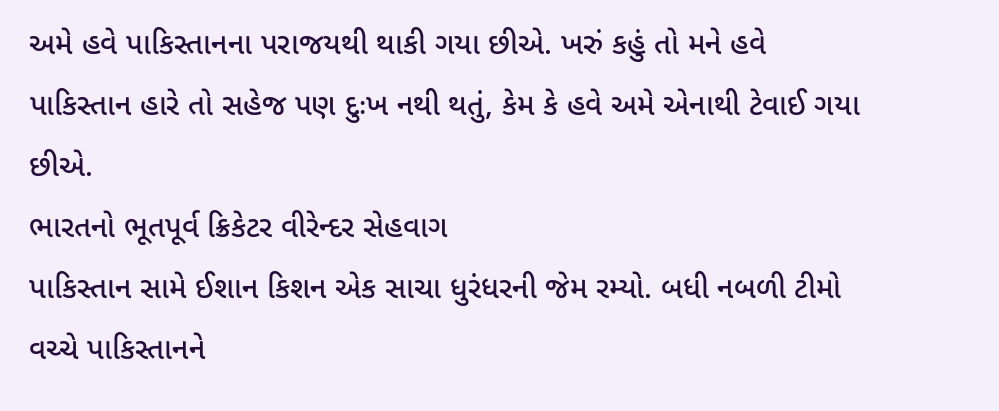અમે હવે પાકિસ્તાનના પરાજયથી થાકી ગયા છીએ. ખરું કહું તો મને હવે પાકિસ્તાન હારે તો સહેજ પણ દુઃખ નથી થતું, કેમ કે હવે અમે એનાથી ટેવાઈ ગયા છીએ.
ભારતનો ભૂતપૂર્વ ક્રિકેટર વીરેન્દર સેહવાગ
પાકિસ્તાન સામે ઈશાન કિશન એક સાચા ધુરંધરની જેમ રમ્યો. બધી નબળી ટીમો વચ્ચે પાકિસ્તાનને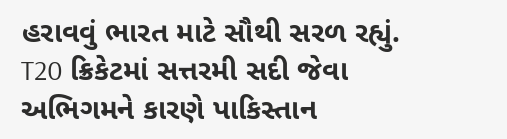હરાવવું ભારત માટે સૌથી સરળ રહ્યું. T20 ક્રિકેટમાં સત્તરમી સદી જેવા અભિગમને કારણે પાકિસ્તાન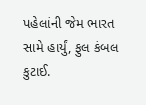પહેલાંની જેમ ભારત સામે હાર્યું, ફુલ કંબલ કુટાઈ.